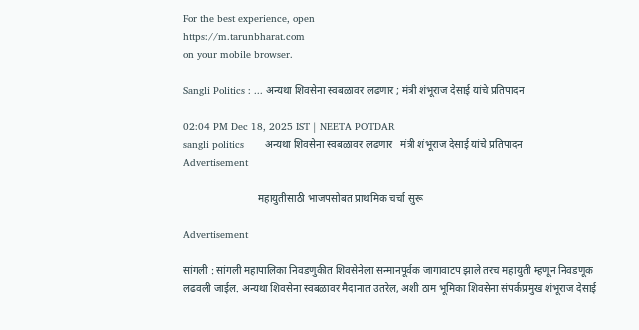For the best experience, open
https://m.tarunbharat.com
on your mobile browser.

Sangli Politics : ... अन्यथा शिवसेना स्वबळावर लढणार ; मंत्री शंभूराज देसाई यांचे प्रतिपादन

02:04 PM Dec 18, 2025 IST | NEETA POTDAR
sangli politics       अन्यथा शिवसेना स्वबळावर लढणार   मंत्री शंभूराज देसाई यांचे प्रतिपादन
Advertisement

                             महायुतीसाठी भाजपसोबत प्राथमिक चर्चा सुरू

Advertisement

सांगली : सांगली महापालिका निवडणुकीत शिवसेनेला सन्मानपूर्वक जागावाटप झाले तरच महायुती म्हणून निवडणूक लढवली जाईल. अन्यथा शिवसेना स्वबळावर मैदानात उतरेल, अशी ठाम भूमिका शिवसेना संपर्कप्रमुख शंभूराज देसाई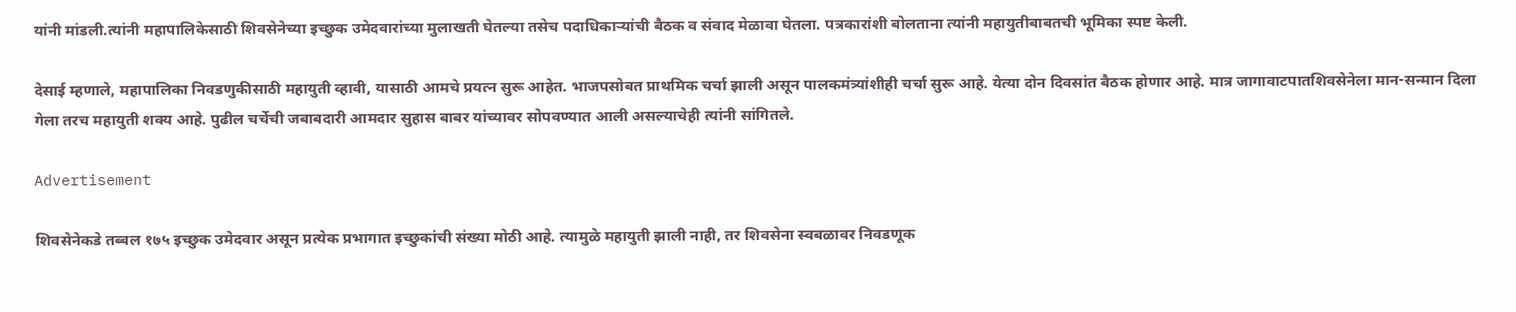यांनी मांडली.त्यांनी महापालिकेसाठी शिवसेनेच्या इच्छुक उमेदवारांच्या मुलाखती घेतल्या तसेच पदाधिकाऱ्यांची बैठक व संवाद मेळावा घेतला. पत्रकारांशी बोलताना त्यांनी महायुतीबाबतची भूमिका स्पष्ट केली.

देसाई म्हणाले, महापालिका निवडणुकीसाठी महायुती व्हावी, यासाठी आमचे प्रयत्न सुरू आहेत. भाजपसोबत प्राथमिक चर्चा झाली असून पालकमंत्र्यांशीही चर्चा सुरू आहे. येत्या दोन दिवसांत बैठक होणार आहे. मात्र जागावाटपातशिवसेनेला मान-सन्मान दिला गेला तरच महायुती शक्य आहे. पुढील चर्चेची जबाबदारी आमदार सुहास बाबर यांच्यावर सोपवण्यात आली असल्याचेही त्यांनी सांगितले.

Advertisement

शिवसेनेकडे तब्बल १७५ इच्छुक उमेदवार असून प्रत्येक प्रभागात इच्छुकांची संख्या मोठी आहे. त्यामुळे महायुती झाली नाही, तर शिवसेना स्वबळावर निवडणूक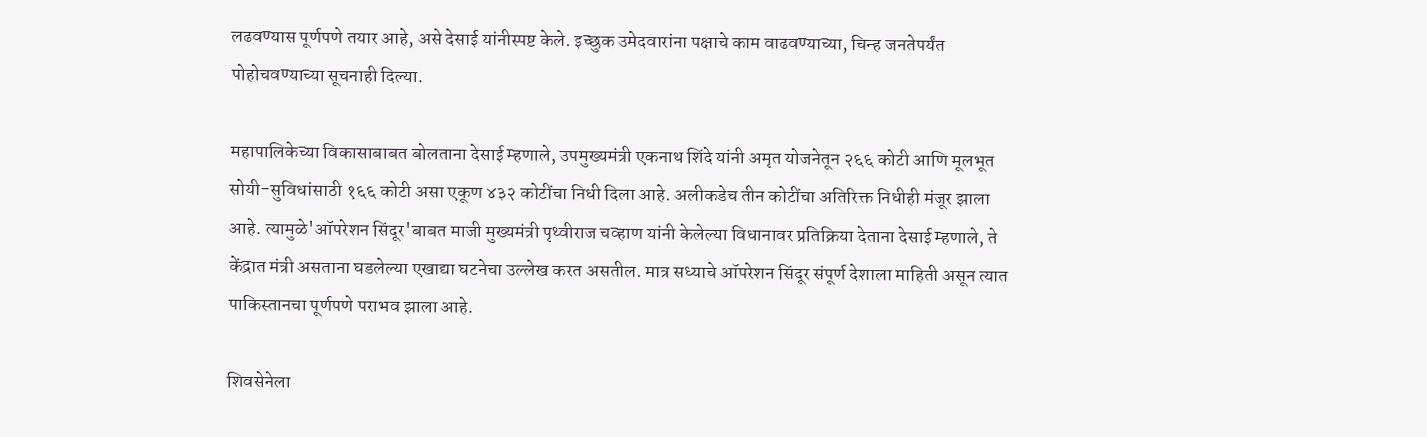लढवण्यास पूर्णपणे तयार आहे, असे देसाई यांनीस्पष्ट केले. इच्छुक उमेदवारांना पक्षाचे काम वाढवण्याच्या, चिन्ह जनतेपर्यंत पोहोचवण्याच्या सूचनाही दिल्या.

महापालिकेच्या विकासाबाबत बोलताना देसाई म्हणाले, उपमुख्यमंत्री एकनाथ शिंदे यांनी अमृत योजनेतून २६६ कोटी आणि मूलभूत सोयी-सुविधांसाठी १६६ कोटी असा एकूण ४३२ कोटींचा निधी दिला आहे. अलीकडेच तीन कोटींचा अतिरिक्त निधीही मंजूर झाला आहे. त्यामुळे'ऑपरेशन सिंदूर'बाबत माजी मुख्यमंत्री पृथ्वीराज चव्हाण यांनी केलेल्या विधानावर प्रतिक्रिया देताना देसाई म्हणाले, ते केंद्रात मंत्री असताना घडलेल्या एखाद्या घटनेचा उल्लेख करत असतील. मात्र सध्याचे ऑपरेशन सिंदूर संपूर्ण देशाला माहिती असून त्यात पाकिस्तानचा पूर्णपणे पराभव झाला आहे.

शिवसेनेला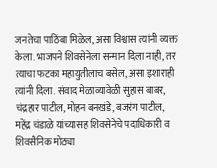जनतेचा पाठिंबा मिळेल, असा विश्वास त्यांनी व्यक्त केला. भाजपने शिवसेनेला सन्मान दिला नाही, तर त्याचा फटका महायुतीलाच बसेल, असा इशाराही त्यांनी दिला. संवाद मेळाव्यावेळी सुहास बाबर, चंद्रहार पाटील, मोहन बनखंडे, बजरंग पाटील, महेंद्र चंडाळे यांच्यासह शिवसेनेचे पदाधिकारी व शिवसैनिक मोठ्या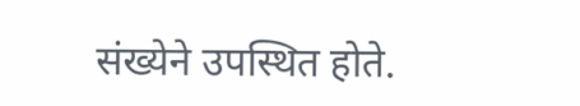संख्येने उपस्थित होते.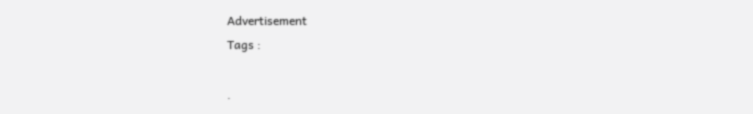Advertisement
Tags :

.